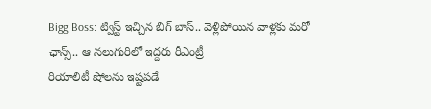Bigg Boss: ట్విస్ట్ ఇచ్చిన బిగ్ బాస్.. వెళ్లిపోయిన వాళ్లకు మరో ఛాన్స్.. ఆ నలుగురిలో ఇద్దరు రీఎంట్రీ
రియాలిటీ షోలను ఇష్టపడే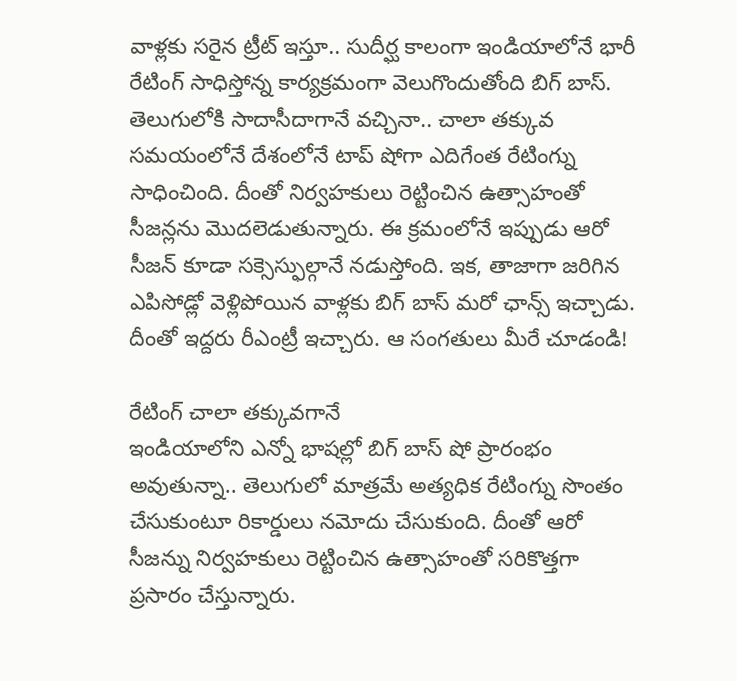వాళ్లకు సరైన ట్రీట్ ఇస్తూ.. సుదీర్ఘ కాలంగా ఇండియాలోనే భారీ రేటింగ్ సాధిస్తోన్న కార్యక్రమంగా వెలుగొందుతోంది బిగ్ బాస్. తెలుగులోకి సాదాసీదాగానే వచ్చినా.. చాలా తక్కువ సమయంలోనే దేశంలోనే టాప్ షోగా ఎదిగేంత రేటింగ్ను సాధించింది. దీంతో నిర్వహకులు రెట్టించిన ఉత్సాహంతో సీజన్లను మొదలెడుతున్నారు. ఈ క్రమంలోనే ఇప్పుడు ఆరో సీజన్ కూడా సక్సెస్ఫుల్గానే నడుస్తోంది. ఇక, తాజాగా జరిగిన ఎపిసోడ్లో వెళ్లిపోయిన వాళ్లకు బిగ్ బాస్ మరో ఛాన్స్ ఇచ్చాడు. దీంతో ఇద్దరు రీఎంట్రీ ఇచ్చారు. ఆ సంగతులు మీరే చూడండి!

రేటింగ్ చాలా తక్కువగానే
ఇండియాలోని ఎన్నో భాషల్లో బిగ్ బాస్ షో ప్రారంభం అవుతున్నా.. తెలుగులో మాత్రమే అత్యధిక రేటింగ్ను సొంతం చేసుకుంటూ రికార్డులు నమోదు చేసుకుంది. దీంతో ఆరో సీజన్ను నిర్వహకులు రెట్టించిన ఉత్సాహంతో సరికొత్తగా ప్రసారం చేస్తున్నారు.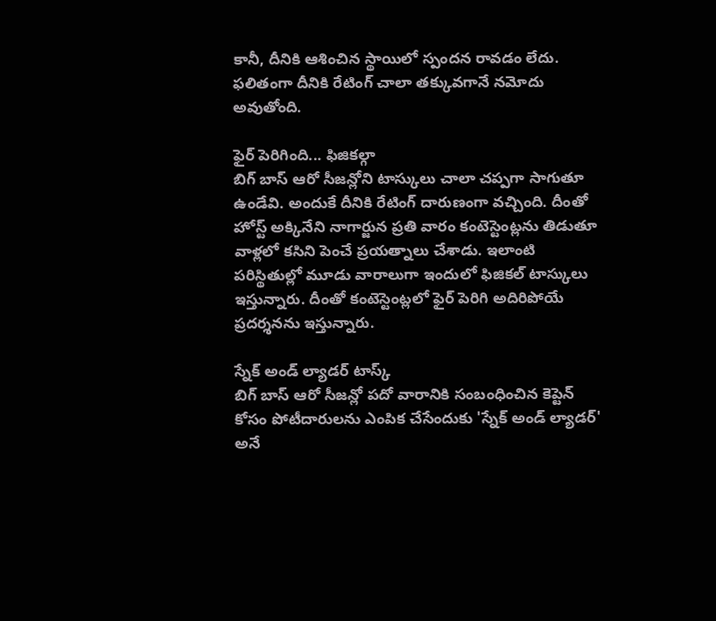కానీ, దీనికి ఆశించిన స్థాయిలో స్పందన రావడం లేదు. ఫలితంగా దీనికి రేటింగ్ చాలా తక్కువగానే నమోదు అవుతోంది.

ఫైర్ పెరిగింది... ఫిజికల్గా
బిగ్ బాస్ ఆరో సీజన్లోని టాస్కులు చాలా చప్పగా సాగుతూ ఉండేవి. అందుకే దీనికి రేటింగ్ దారుణంగా వచ్చింది. దీంతో హోస్ట్ అక్కినేని నాగార్జున ప్రతి వారం కంటెస్టెంట్లను తిడుతూ వాళ్లలో కసిని పెంచే ప్రయత్నాలు చేశాడు. ఇలాంటి పరిస్థితుల్లో మూడు వారాలుగా ఇందులో ఫిజికల్ టాస్కులు ఇస్తున్నారు. దీంతో కంటెస్టెంట్లలో ఫైర్ పెరిగి అదిరిపోయే ప్రదర్శనను ఇస్తున్నారు.

స్నేక్ అండ్ ల్యాడర్ టాస్క్
బిగ్ బాస్ ఆరో సీజన్లో పదో వారానికి సంబంధించిన కెప్టెన్ కోసం పోటీదారులను ఎంపిక చేసేందుకు 'స్నేక్ అండ్ ల్యాడర్' అనే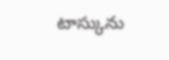టాస్కును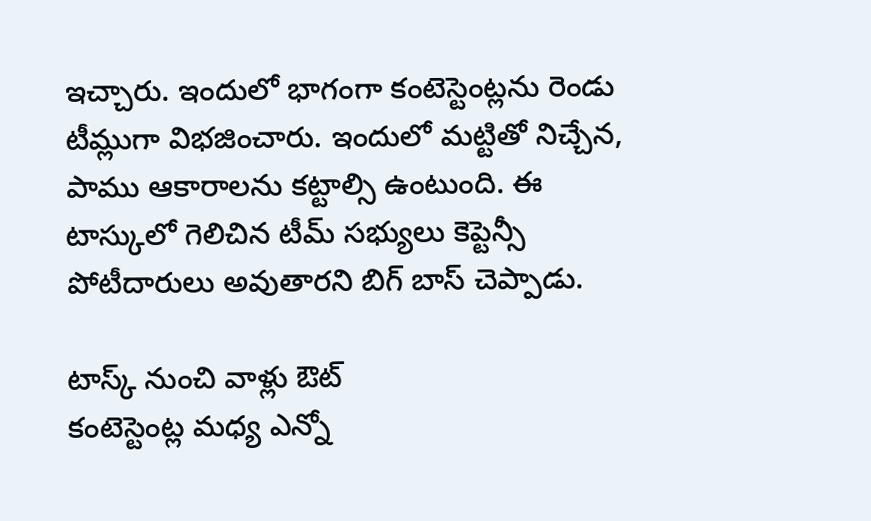ఇచ్చారు. ఇందులో భాగంగా కంటెస్టెంట్లను రెండు టీమ్లుగా విభజించారు. ఇందులో మట్టితో నిచ్చేన, పాము ఆకారాలను కట్టాల్సి ఉంటుంది. ఈ టాస్కులో గెలిచిన టీమ్ సభ్యులు కెప్టెన్సీ పోటీదారులు అవుతారని బిగ్ బాస్ చెప్పాడు.

టాస్క్ నుంచి వాళ్లు ఔట్
కంటెస్టెంట్ల మధ్య ఎన్నో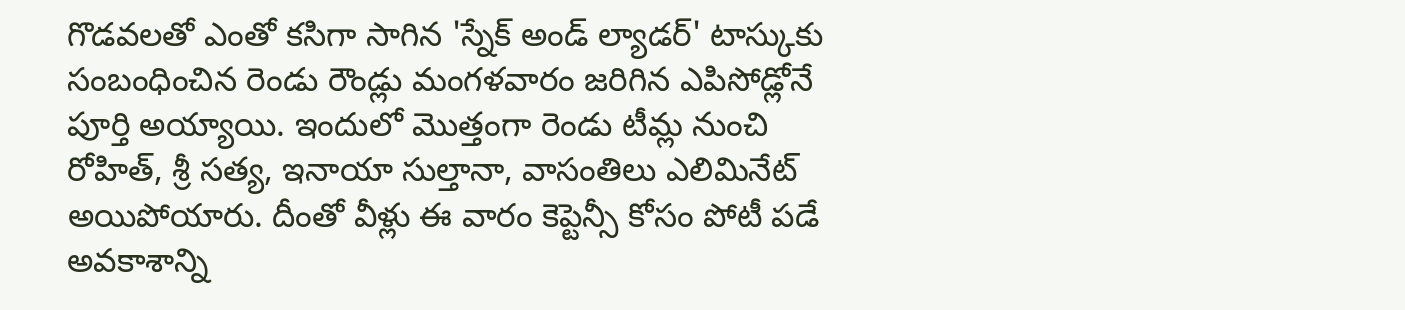గొడవలతో ఎంతో కసిగా సాగిన 'స్నేక్ అండ్ ల్యాడర్' టాస్కుకు సంబంధించిన రెండు రౌండ్లు మంగళవారం జరిగిన ఎపిసోడ్లోనే పూర్తి అయ్యాయి. ఇందులో మొత్తంగా రెండు టీమ్ల నుంచి రోహిత్, శ్రీ సత్య, ఇనాయా సుల్తానా, వాసంతిలు ఎలిమినేట్ అయిపోయారు. దీంతో వీళ్లు ఈ వారం కెప్టెన్సీ కోసం పోటీ పడే అవకాశాన్ని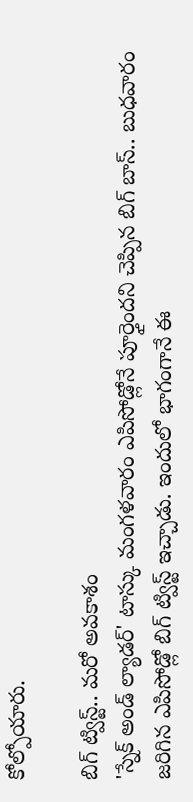కోల్పోయారు.

బిగ్ ట్విస్ట్.. మరో అవకాశం
'స్నేక్ అండ్ ల్యాడర్' టాస్కు మంగళవారం ఎపిసోడ్లోనే పూర్తైందని చెప్పిన బిగ్ బాస్.. బుధవారం జరిగిన ఎపిసోడ్లో బిగ్ ట్విస్ట్ ఇచ్చాడు. ఇందులో భాగంగానే ఈ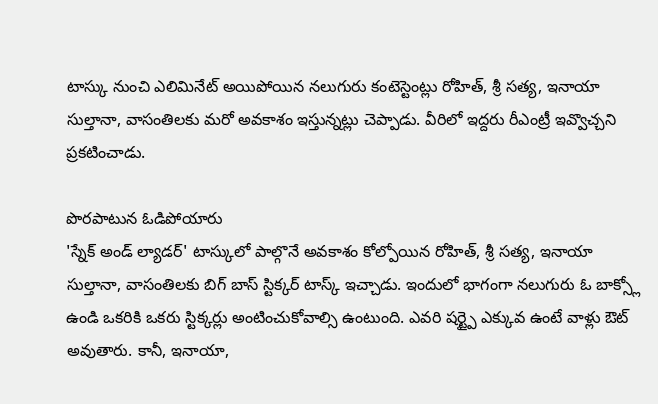టాస్కు నుంచి ఎలిమినేట్ అయిపోయిన నలుగురు కంటెస్టెంట్లు రోహిత్, శ్రీ సత్య, ఇనాయా సుల్తానా, వాసంతిలకు మరో అవకాశం ఇస్తున్నట్లు చెప్పాడు. వీరిలో ఇద్దరు రీఎంట్రీ ఇవ్వొచ్చని ప్రకటించాడు.

పొరపాటున ఓడిపోయారు
'స్నేక్ అండ్ ల్యాడర్' టాస్కులో పాల్గొనే అవకాశం కోల్పోయిన రోహిత్, శ్రీ సత్య, ఇనాయా సుల్తానా, వాసంతిలకు బిగ్ బాస్ స్టిక్కర్ టాస్క్ ఇచ్చాడు. ఇందులో భాగంగా నలుగురు ఓ బాక్స్లో ఉండి ఒకరికి ఒకరు స్టిక్కర్లు అంటించుకోవాల్సి ఉంటుంది. ఎవరి షర్ట్పై ఎక్కువ ఉంటే వాళ్లు ఔట్ అవుతారు. కానీ, ఇనాయా,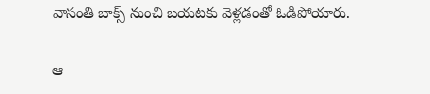వాసంతి బాక్స్ నుంచి బయటకు వెళ్లడంతో ఓడిపోయారు.

ఆ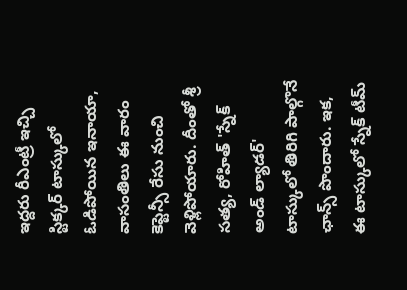ఇద్దరు రీఎంట్రీ ఇచ్చి
స్టిక్కర్ టాస్కులో ఓడిపోయిన ఇనాయా, వాసంతిలు ఈ వారం కెప్టెన్సీ రేసు నుంచి వెళ్లిపోయారు. దీంతో శ్రీ సత్య, రోహిత్ 'స్నేక్ అండ్ ల్యాడర్' టాస్కులో తిరిగి పాల్గొనే ఛాన్స్ పొందారు. ఇక, ఈ టాస్కులో స్నేక్ టీమ్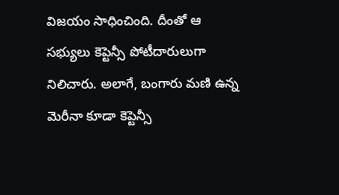విజయం సాధించింది. దీంతో ఆ సభ్యులు కెప్టెన్సీ పోటీదారులుగా నిలిచారు. అలాగే, బంగారు మణి ఉన్న మెరీనా కూడా కెప్టెన్సీ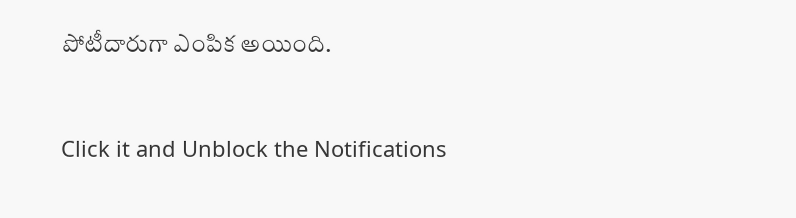పోటీదారుగా ఎంపిక అయింది.


Click it and Unblock the Notifications